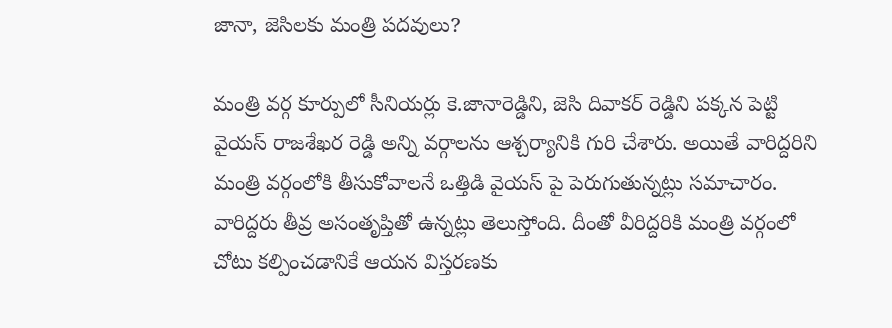జానా, జెసిలకు మంత్రి పదవులు?

మంత్రి వర్గ కూర్పులో సీనియర్లు కె.జానారెడ్డిని, జెసి దివాకర్ రెడ్డిని పక్కన పెట్టి వైయస్ రాజశేఖర రెడ్డి అన్ని వర్గాలను ఆశ్చర్యానికి గురి చేశారు. అయితే వారిద్దరిని మంత్రి వర్గంలోకి తీసుకోవాలనే ఒత్తిడి వైయస్ పై పెరుగుతున్నట్లు సమాచారం. వారిద్దరు తీవ్ర అసంతృప్తితో ఉన్నట్లు తెలుస్తోంది. దీంతో వీరిద్దరికి మంత్రి వర్గంలో చోటు కల్పించడానికే ఆయన విస్తరణకు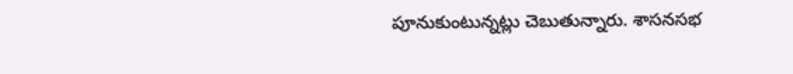పూనుకుంటున్నట్లు చెబుతున్నారు. శాసనసభ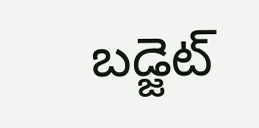బడ్జెట్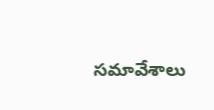సమావేశాలు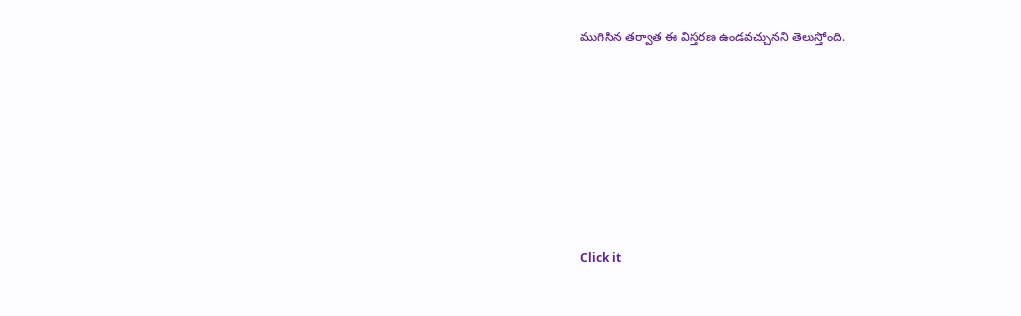ముగిసిన తర్వాత ఈ విస్తరణ ఉండవచ్చునని తెలుస్తోంది.












Click it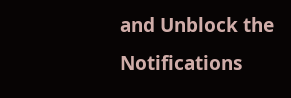and Unblock the Notifications